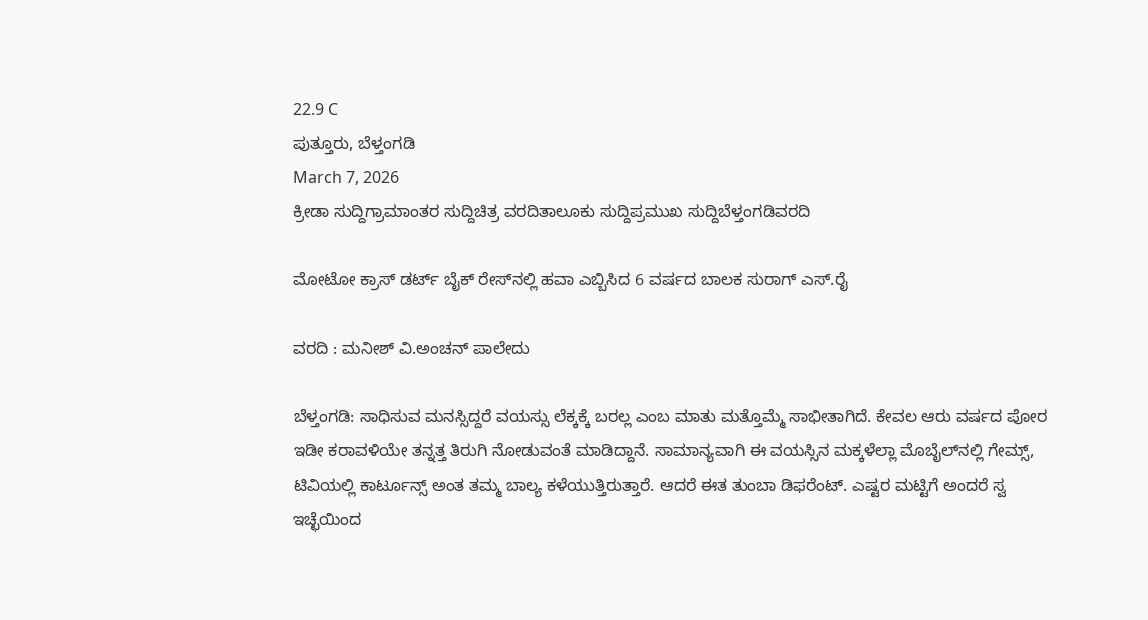22.9 C
ಪುತ್ತೂರು, ಬೆಳ್ತಂಗಡಿ
March 7, 2026
ಕ್ರೀಡಾ ಸುದ್ದಿಗ್ರಾಮಾಂತರ ಸುದ್ದಿಚಿತ್ರ ವರದಿತಾಲೂಕು ಸುದ್ದಿಪ್ರಮುಖ ಸುದ್ದಿಬೆಳ್ತಂಗಡಿವರದಿ

ಮೋಟೋ ಕ್ರಾಸ್ ಡರ್ಟ್ ಬೈಕ್ ರೇಸ್‌ನಲ್ಲಿ ಹವಾ ಎಬ್ಬಿಸಿದ 6 ವರ್ಷದ ಬಾಲಕ ಸುರಾಗ್ ಎಸ್.ರೈ

ವರದಿ : ಮನೀಶ್ ವಿ.ಅಂಚನ್ ಪಾಲೇದು

ಬೆಳ್ತಂಗಡಿ: ಸಾಧಿಸುವ ಮನಸ್ಸಿದ್ದರೆ ವಯಸ್ಸು ಲೆಕ್ಕಕ್ಕೆ ಬರಲ್ಲ ಎಂಬ ಮಾತು ಮತ್ತೊಮ್ಮೆ ಸಾಭೀತಾಗಿದೆ. ಕೇವಲ ಆರು ವರ್ಷದ ಪೋರ ಇಡೀ ಕರಾವಳಿಯೇ ತನ್ನತ್ತ ತಿರುಗಿ ನೋಡುವಂತೆ ಮಾಡಿದ್ದಾನೆ. ಸಾಮಾನ್ಯವಾಗಿ ಈ ವಯಸ್ಸಿನ ಮಕ್ಕಳೆಲ್ಲಾ ಮೊಬೈಲ್‌ನಲ್ಲಿ ಗೇಮ್ಸ್, ಟಿವಿಯಲ್ಲಿ ಕಾರ್ಟೂನ್ಸ್ ಅಂತ ತಮ್ಮ ಬಾಲ್ಯ ಕಳೆಯುತ್ತಿರುತ್ತಾರೆ. ಆದರೆ ಈತ ತುಂಬಾ ಡಿಫರೆಂಟ್. ಎಷ್ಟರ ಮಟ್ಟಿಗೆ ಅಂದರೆ ಸ್ವ ಇಚ್ಛೆಯಿಂದ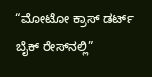“ಮೋಟೋ ಕ್ರಾಸ್ ಡರ್ಟ್ ಬೈಕ್ ರೇಸ್‌ನಲ್ಲಿ”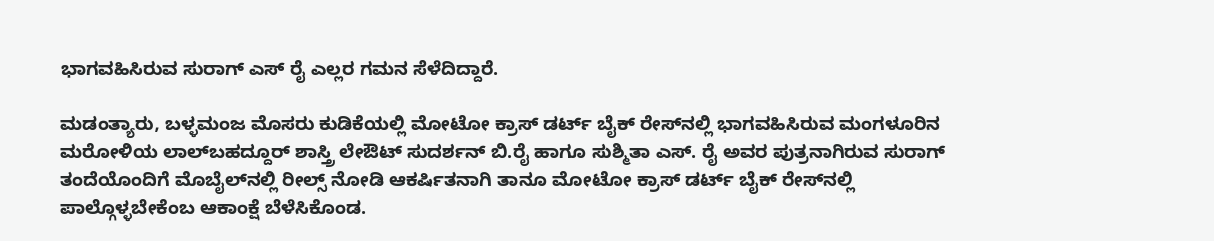ಭಾಗವಹಿಸಿರುವ ಸುರಾಗ್ ಎಸ್ ರೈ ಎಲ್ಲರ ಗಮನ ಸೆಳೆದಿದ್ದಾರೆ.

ಮಡಂತ್ಯಾರು, ಬಳ್ಳಮಂಜ ಮೊಸರು ಕುಡಿಕೆಯಲ್ಲಿ ಮೋಟೋ ಕ್ರಾಸ್ ಡರ್ಟ್ ಬೈಕ್ ರೇಸ್‌ನಲ್ಲಿ ಭಾಗವಹಿಸಿರುವ ಮಂಗಳೂರಿನ ಮರೋಳಿಯ ಲಾಲ್‌ಬಹದ್ದೂರ್ ಶಾಸ್ತ್ರಿ ಲೇಔಟ್ ಸುದರ್ಶನ್ ಬಿ.ರೈ ಹಾಗೂ ಸುಶ್ಮಿತಾ ಎಸ್. ರೈ ಅವರ ಪುತ್ರನಾಗಿರುವ ಸುರಾಗ್ ತಂದೆಯೊಂದಿಗೆ ಮೊಬೈಲ್‌ನಲ್ಲಿ ರೀಲ್ಸ್ ನೋಡಿ ಆಕರ್ಷಿತನಾಗಿ ತಾನೂ ಮೋಟೋ ಕ್ರಾಸ್ ಡರ್ಟ್ ಬೈಕ್ ರೇಸ್‌ನಲ್ಲಿ ಪಾಲ್ಗೊಳ್ಳಬೇಕೆಂಬ ಆಕಾಂಕ್ಷೆ ಬೆಳೆಸಿಕೊಂಡ.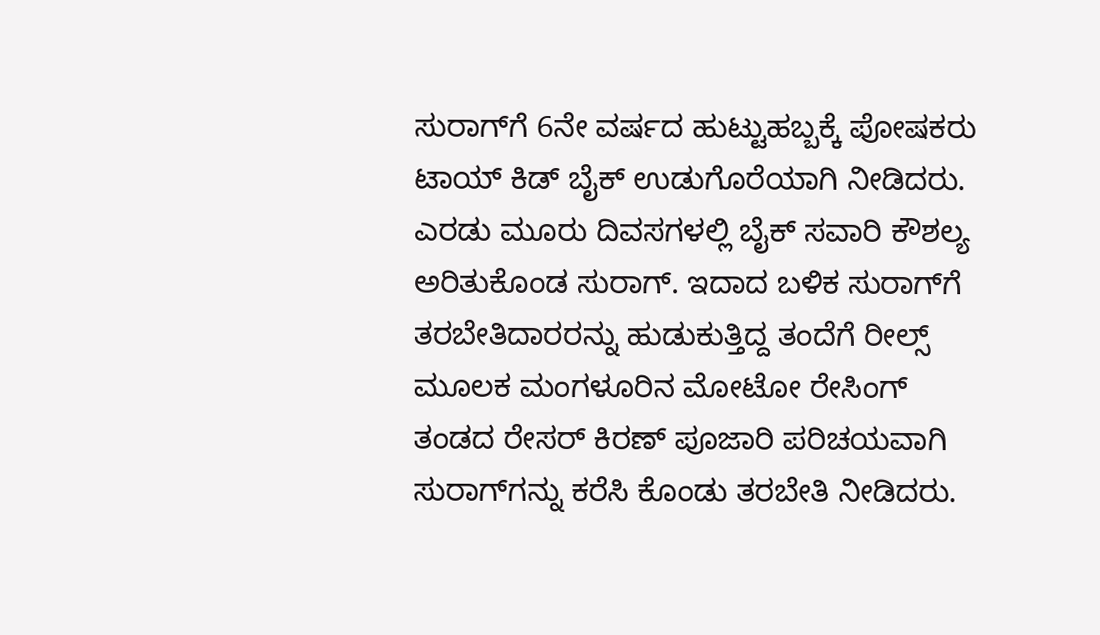ಸುರಾಗ್‌ಗೆ 6ನೇ ವರ್ಷದ ಹುಟ್ಟುಹಬ್ಬಕ್ಕೆ ಪೋಷಕರು ಟಾಯ್ ಕಿಡ್ ಬೈಕ್ ಉಡುಗೊರೆಯಾಗಿ ನೀಡಿದರು. ಎರಡು ಮೂರು ದಿವಸಗಳಲ್ಲಿ ಬೈಕ್ ಸವಾರಿ ಕೌಶಲ್ಯ ಅರಿತುಕೊಂಡ ಸುರಾಗ್. ಇದಾದ ಬಳಿಕ ಸುರಾಗ್‌ಗೆ ತರಬೇತಿದಾರರನ್ನು ಹುಡುಕುತ್ತಿದ್ದ ತಂದೆಗೆ ರೀಲ್ಸ್ ಮೂಲಕ ಮಂಗಳೂರಿನ ಮೋಟೋ ರೇಸಿಂಗ್ ತಂಡದ ರೇಸರ್ ಕಿರಣ್ ಪೂಜಾರಿ ಪರಿಚಯವಾಗಿ ಸುರಾಗ್‌ಗನ್ನು ಕರೆಸಿ ಕೊಂಡು ತರಬೇತಿ ನೀಡಿದರು.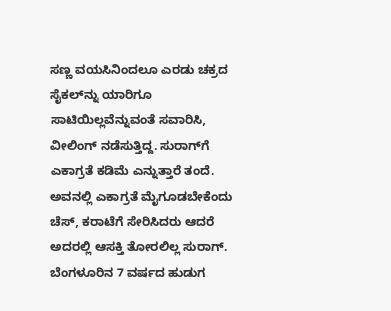ಸಣ್ಣ ವಯಸಿನಿಂದಲೂ ಎರಡು ಚಕ್ರದ ಸೈಕಲ್‌ನ್ನು ಯಾರಿಗೂ ಸಾಟಿಯಿಲ್ಲವೆನ್ನುವಂತೆ ಸವಾರಿಸಿ, ವೀಲಿಂಗ್ ನಡೆಸುತ್ತಿದ್ದ. ಸುರಾಗ್‌ಗೆ ಎಕಾಗ್ರತೆ ಕಡಿಮೆ ಎನ್ನುತ್ತಾರೆ ತಂದೆ. ಅವನಲ್ಲಿ ಎಕಾಗ್ರತೆ ಮೈಗೂಡಬೇಕೆಂದು ಚೆಸ್, ಕರಾಟೆಗೆ ಸೇರಿಸಿದರು ಆದರೆ ಅದರಲ್ಲಿ ಆಸಕ್ತಿ ತೋರಲಿಲ್ಲ ಸುರಾಗ್. ಬೆಂಗಳೂರಿನ 7 ವರ್ಷದ ಹುಡುಗ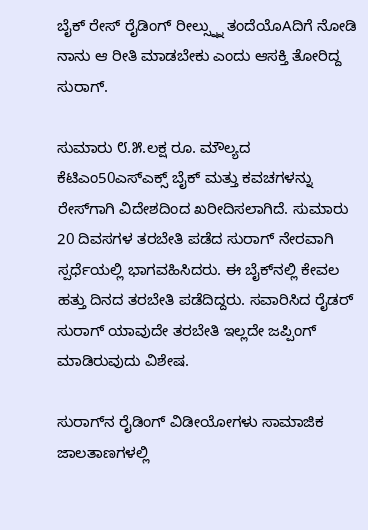ಬೈಕ್ ರೇಸ್ ರೈಡಿಂಗ್ ರೀಲ್ಸ್ನ್ನು ತಂದೆಯೊAದಿಗೆ ನೋಡಿ ನಾನು ಆ ರೀತಿ ಮಾಡಬೇಕು ಎಂದು ಆಸಕ್ತಿ ತೋರಿದ್ದ ಸುರಾಗ್.

ಸುಮಾರು ೮.೫.ಲಕ್ಷ ರೂ. ಮೌಲ್ಯದ ಕೆಟಿಎಂ50ಎಸ್‌ಎಕ್ಸ್ ಬೈಕ್ ಮತ್ತು ಕವಚಗಳನ್ನು ರೇಸ್‌ಗಾಗಿ ವಿದೇಶದಿಂದ ಖರೀದಿಸಲಾಗಿದೆ. ಸುಮಾರು 20 ದಿವಸಗಳ ತರಬೇತಿ ಪಡೆದ ಸುರಾಗ್ ನೇರವಾಗಿ ಸ್ಪರ್ಧೆಯಲ್ಲಿ ಭಾಗವಹಿಸಿದರು. ಈ ಬೈಕ್‌ನಲ್ಲಿ ಕೇವಲ ಹತ್ತು ದಿನದ ತರಬೇತಿ ಪಡೆದಿದ್ದರು. ಸವಾರಿಸಿದ ರೈಡರ್ ಸುರಾಗ್ ಯಾವುದೇ ತರಬೇತಿ ಇಲ್ಲದೇ ಜಪ್ಪಿಂಗ್ ಮಾಡಿರುವುದು ವಿಶೇಷ.

ಸುರಾಗ್‌ನ ರೈಡಿಂಗ್ ವಿಡೀಯೋಗಳು ಸಾಮಾಜಿಕ ಜಾಲತಾಣಗಳಲ್ಲಿ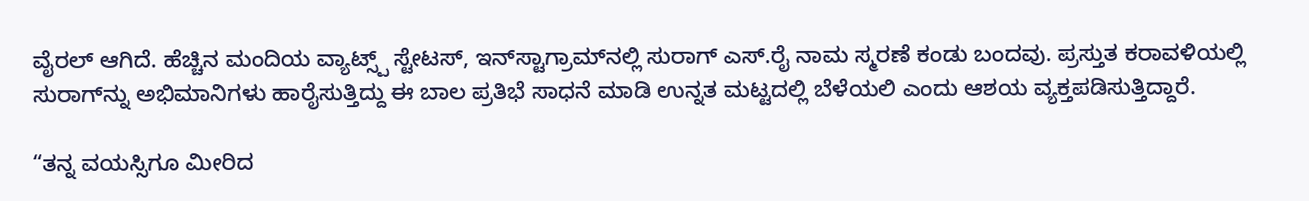ವೈರಲ್ ಆಗಿದೆ. ಹೆಚ್ಚಿನ ಮಂದಿಯ ವ್ಯಾಟ್ಸ್ಪ್ ಸ್ಟೇಟಸ್, ಇನ್‌ಸ್ಟಾಗ್ರಾಮ್‌ನಲ್ಲಿ ಸುರಾಗ್ ಎಸ್.ರೈ ನಾಮ ಸ್ಮರಣೆ ಕಂಡು ಬಂದವು. ಪ್ರಸ್ತುತ ಕರಾವಳಿಯಲ್ಲಿ ಸುರಾಗ್‌ನ್ನು ಅಭಿಮಾನಿಗಳು ಹಾರೈಸುತ್ತಿದ್ದು ಈ ಬಾಲ ಪ್ರತಿಭೆ ಸಾಧನೆ ಮಾಡಿ ಉನ್ನತ ಮಟ್ಟದಲ್ಲಿ ಬೆಳೆಯಲಿ ಎಂದು ಆಶಯ ವ್ಯಕ್ತಪಡಿಸುತ್ತಿದ್ದಾರೆ.

“ತನ್ನ ವಯಸ್ಸಿಗೂ ಮೀರಿದ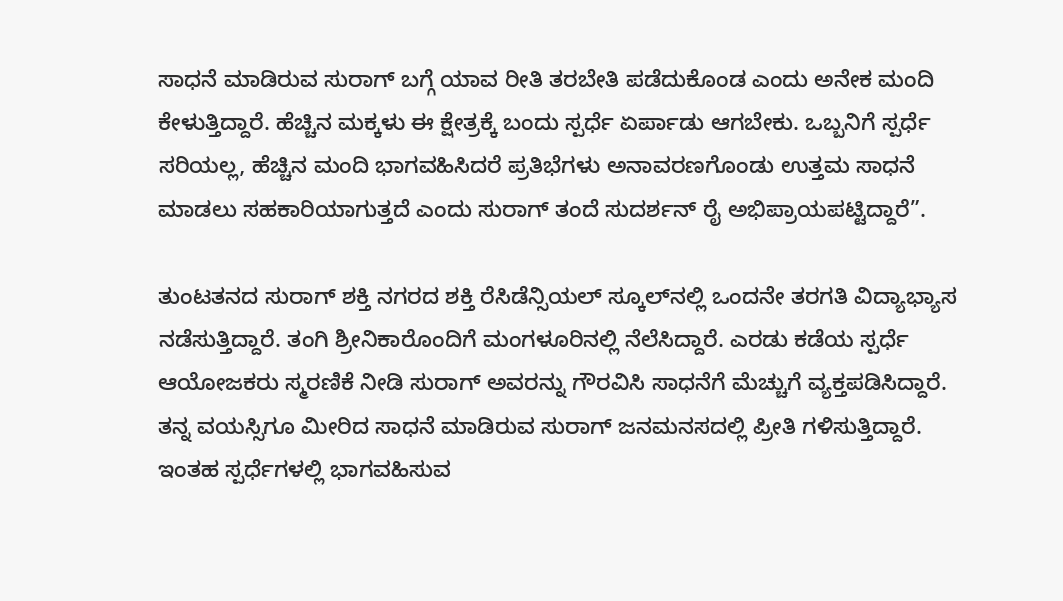ಸಾಧನೆ ಮಾಡಿರುವ ಸುರಾಗ್ ಬಗ್ಗೆ ಯಾವ ರೀತಿ ತರಬೇತಿ ಪಡೆದುಕೊಂಡ ಎಂದು ಅನೇಕ ಮಂದಿ ಕೇಳುತ್ತಿದ್ದಾರೆ. ಹೆಚ್ಚಿನ ಮಕ್ಕಳು ಈ ಕ್ಷೇತ್ರಕ್ಕೆ ಬಂದು ಸ್ಪರ್ಧೆ ಏರ್ಪಾಡು ಆಗಬೇಕು. ಒಬ್ಬನಿಗೆ ಸ್ಪರ್ಧೆ ಸರಿಯಲ್ಲ, ಹೆಚ್ಚಿನ ಮಂದಿ ಭಾಗವಹಿಸಿದರೆ ಪ್ರತಿಭೆಗಳು ಅನಾವರಣಗೊಂಡು ಉತ್ತಮ ಸಾಧನೆ ಮಾಡಲು ಸಹಕಾರಿಯಾಗುತ್ತದೆ ಎಂದು ಸುರಾಗ್ ತಂದೆ ಸುದರ್ಶನ್ ರೈ ಅಭಿಪ್ರಾಯಪಟ್ಟಿದ್ದಾರೆ”.

ತುಂಟತನದ ಸುರಾಗ್ ಶಕ್ತಿ ನಗರದ ಶಕ್ತಿ ರೆಸಿಡೆನ್ಸಿಯಲ್ ಸ್ಕೂಲ್‌ನಲ್ಲಿ ಒಂದನೇ ತರಗತಿ ವಿದ್ಯಾಭ್ಯಾಸ ನಡೆಸುತ್ತಿದ್ದಾರೆ. ತಂಗಿ ಶ್ರೀನಿಕಾರೊಂದಿಗೆ ಮಂಗಳೂರಿನಲ್ಲಿ ನೆಲೆಸಿದ್ದಾರೆ. ಎರಡು ಕಡೆಯ ಸ್ಪರ್ಧೆ ಆಯೋಜಕರು ಸ್ಮರಣಿಕೆ ನೀಡಿ ಸುರಾಗ್ ಅವರನ್ನು ಗೌರವಿಸಿ ಸಾಧನೆಗೆ ಮೆಚ್ಚುಗೆ ವ್ಯಕ್ತಪಡಿಸಿದ್ದಾರೆ. ತನ್ನ ವಯಸ್ಸಿಗೂ ಮೀರಿದ ಸಾಧನೆ ಮಾಡಿರುವ ಸುರಾಗ್ ಜನಮನಸದಲ್ಲಿ ಪ್ರೀತಿ ಗಳಿಸುತ್ತಿದ್ದಾರೆ. ಇಂತಹ ಸ್ಪರ್ಧೆಗಳಲ್ಲಿ ಭಾಗವಹಿಸುವ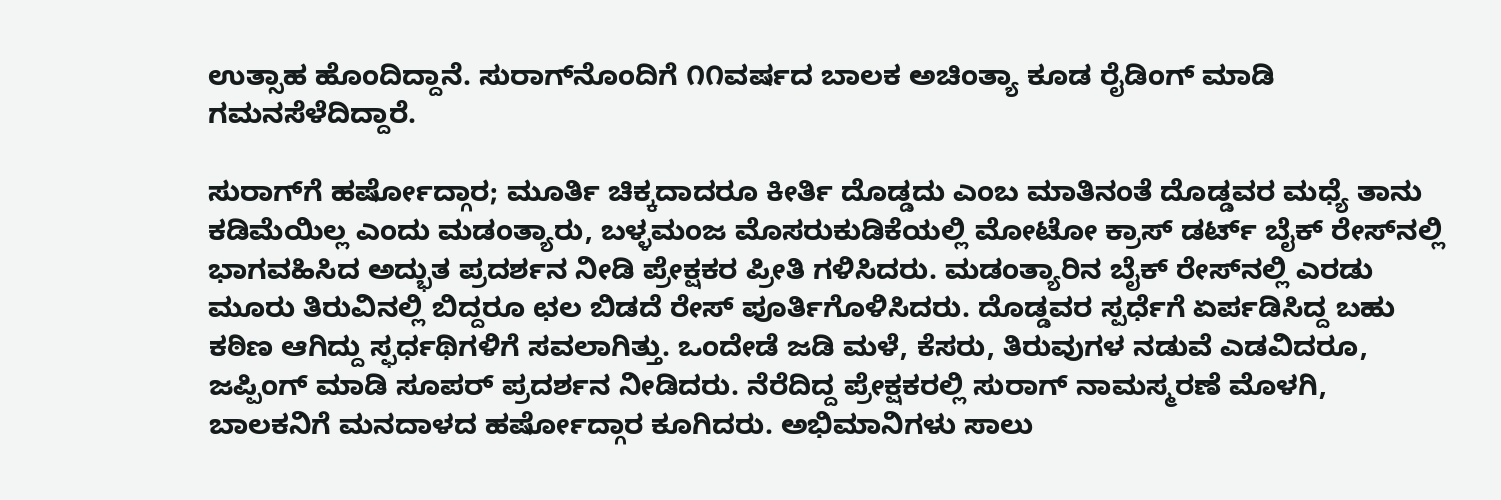ಉತ್ಸಾಹ ಹೊಂದಿದ್ದಾನೆ. ಸುರಾಗ್‌ನೊಂದಿಗೆ ೧೧ವರ್ಷದ ಬಾಲಕ ಅಚಿಂತ್ಯಾ ಕೂಡ ರೈಡಿಂಗ್ ಮಾಡಿ ಗಮನಸೆಳೆದಿದ್ದಾರೆ.

ಸುರಾಗ್‌ಗೆ ಹರ್ಷೋದ್ಗಾರ; ಮೂರ್ತಿ ಚಿಕ್ಕದಾದರೂ ಕೀರ್ತಿ ದೊಡ್ಡದು ಎಂಬ ಮಾತಿನಂತೆ ದೊಡ್ಡವರ ಮಧ್ಯೆ ತಾನು ಕಡಿಮೆಯಿಲ್ಲ ಎಂದು ಮಡಂತ್ಯಾರು, ಬಳ್ಳಮಂಜ ಮೊಸರುಕುಡಿಕೆಯಲ್ಲಿ ಮೋಟೋ ಕ್ರಾಸ್ ಡರ್ಟ್ ಬೈಕ್ ರೇಸ್‌ನಲ್ಲಿ ಭಾಗವಹಿಸಿದ ಅದ್ಭುತ ಪ್ರದರ್ಶನ ನೀಡಿ ಪ್ರೇಕ್ಷಕರ ಪ್ರೀತಿ ಗಳಿಸಿದರು. ಮಡಂತ್ಯಾರಿನ ಬೈಕ್ ರೇಸ್‌ನಲ್ಲಿ ಎರಡು ಮೂರು ತಿರುವಿನಲ್ಲಿ ಬಿದ್ದರೂ ಛಲ ಬಿಡದೆ ರೇಸ್ ಪೂರ್ತಿಗೊಳಿಸಿದರು. ದೊಡ್ಡವರ ಸ್ಪರ್ಧೆಗೆ ಏರ್ಪಡಿಸಿದ್ದ ಬಹು ಕಠಿಣ ಆಗಿದ್ದು ಸ್ಫರ್ಧಥಿಗಳಿಗೆ ಸವಲಾಗಿತ್ತು. ಒಂದೇಡೆ ಜಡಿ ಮಳೆ, ಕೆಸರು, ತಿರುವುಗಳ ನಡುವೆ ಎಡವಿದರೂ, ಜಪ್ಪಿಂಗ್ ಮಾಡಿ ಸೂಪರ್ ಪ್ರದರ್ಶನ ನೀಡಿದರು. ನೆರೆದಿದ್ದ ಪ್ರೇಕ್ಷಕರಲ್ಲಿ ಸುರಾಗ್ ನಾಮಸ್ಮರಣೆ ಮೊಳಗಿ, ಬಾಲಕನಿಗೆ ಮನದಾಳದ ಹರ್ಷೋದ್ಗಾರ ಕೂಗಿದರು. ಅಭಿಮಾನಿಗಳು ಸಾಲು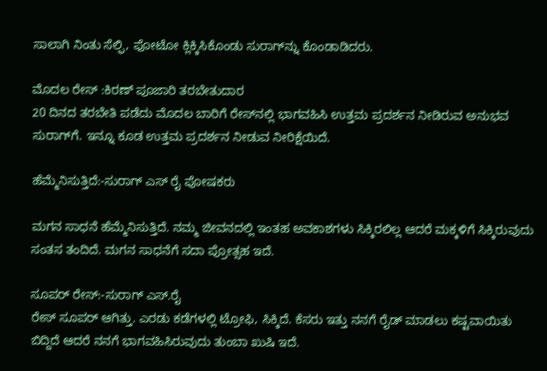ಸಾಲಾಗಿ ನಿಂತು ಸೆಲ್ಫಿ, ಫೋಟೋ ಕ್ಲಿಕ್ಕಿಸಿಕೊಂಡು ಸುರಾಗ್‌ನ್ನು ಕೊಂಡಾಡಿದರು.

ಮೊದಲ ರೇಸ್ :ಕಿರಣ್ ಪೂಜಾರಿ ತರಬೇತುದಾರ
20 ದಿನದ ತರಬೇತಿ ಪಡೆದು ಮೊದಲ ಬಾರಿಗೆ ರೇಸ್‌ನಲ್ಲಿ ಭಾಗವಹಿಸಿ ಉತ್ತಮ ಪ್ರದರ್ಶನ ನೀಡಿರುವ ಅನುಭವ ಸುರಾಗ್‌ಗೆ. ಇನ್ನೂ ಕೂಡ ಉತ್ತಮ ಪ್ರದರ್ಶನ ನೀಡುವ ನೀರಿಕ್ಷೆಯಿದೆ.

ಹೆಮ್ಮೆನಿಸುತ್ತಿದೆ:-ಸುರಾಗ್ ಎಸ್ ರೈ ಪೋಷಕರು

ಮಗನ ಸಾಧನೆ ಹೆಮ್ಮೆನಿಸುತ್ತಿದೆ. ನಮ್ಮ ಜೀವನದಲ್ಲಿ ಇಂತಹ ಅವಕಾಶಗಳು ಸಿಕ್ಕಿರಲಿಲ್ಲ ಆದರೆ ಮಕ್ಕಳಿಗೆ ಸಿಕ್ಕಿರುವುದು ಸಂತಸ ತಂದಿದೆ. ಮಗನ ಸಾಧನೆಗೆ ಸದಾ ಪ್ರೋತ್ಸಹ ಇದೆ.

ಸೂಪರ್ ರೇಸ್:-ಸುರಾಗ್ ಎಸ್.ರೈ
ರೇಸ್ ಸೂಪರ್ ಆಗಿತ್ತು. ಎರಡು ಕಡೆಗಳಲ್ಲಿ ಟ್ರೋಫಿ, ಸಿಕ್ಕಿದೆ. ಕೆಸರು ಇತ್ತು ನನಗೆ ರೈಡ್ ಮಾಡಲು ಕಷ್ಟವಾಯಿತು ಬಿದ್ದಿದೆ ಆದರೆ ನನಗೆ ಭಾಗವಹಿಸಿರುವುದು ತುಂಬಾ ಖುಷಿ ಇದೆ.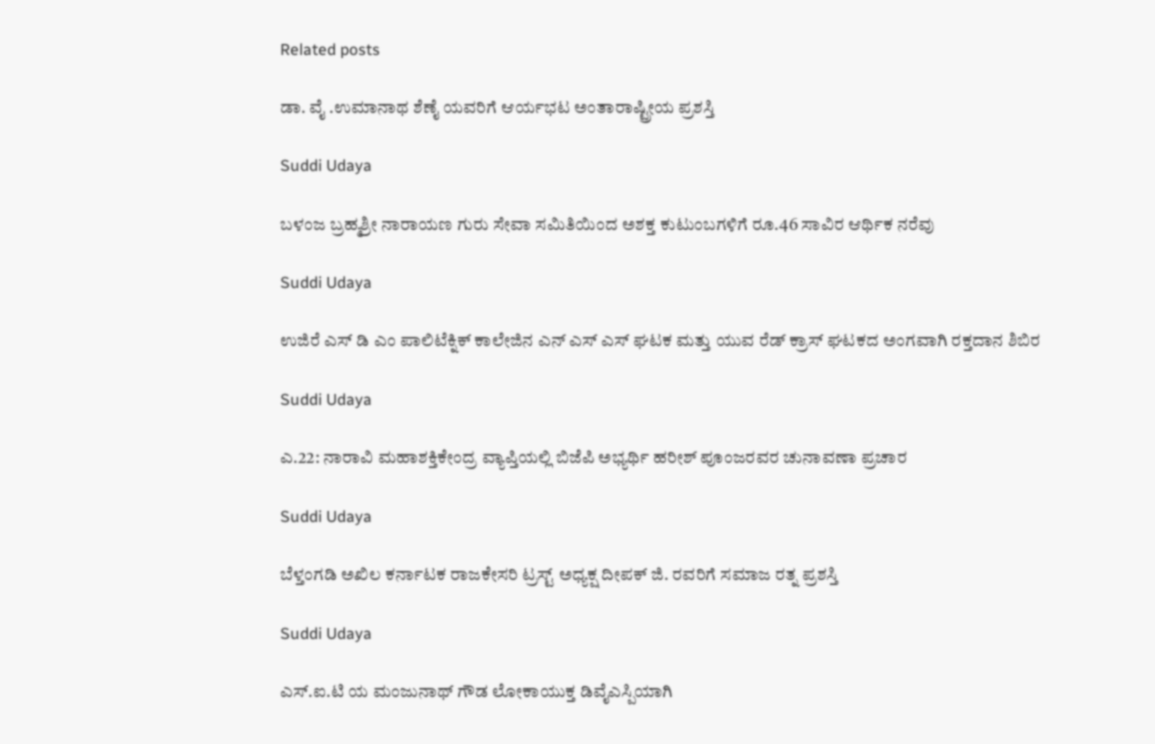Related posts

ಡಾ. ವೈ .ಉಮಾನಾಥ ಶೆಣೈ ಯವರಿಗೆ ಆರ್ಯಭಟ ಅಂತಾರಾಷ್ಟ್ರೀಯ ಪ್ರಶಸ್ತಿ

Suddi Udaya

ಬಳಂಜ ಬ್ರಹ್ಮಶ್ರೀ ನಾರಾಯಣ ಗುರು ಸೇವಾ ಸಮಿತಿಯಿಂದ ಅಶಕ್ತ ಕುಟುಂಬಗಳಿಗೆ ರೂ.46 ಸಾವಿರ ಆರ್ಥಿಕ ನರೆವು

Suddi Udaya

ಉಜಿರೆ ಎಸ್ ಡಿ ಎಂ ಪಾಲಿಟೆಕ್ನಿಕ್ ಕಾಲೇಜಿನ ಎನ್ ಎಸ್ ಎಸ್ ಘಟಕ ಮತ್ತು ಯುವ ರೆಡ್ ಕ್ರಾಸ್ ಘಟಕದ ಅಂಗವಾಗಿ ರಕ್ತದಾನ ಶಿಬಿರ

Suddi Udaya

ಎ.22: ನಾರಾವಿ ಮಹಾಶಕ್ತಿಕೇಂದ್ರ ವ್ಯಾಪ್ತಿಯಲ್ಲಿ ಬಿಜೆಪಿ ಅಭ್ಯರ್ಥಿ ಹರೀಶ್ ಪೂಂಜರವರ ಚುನಾವಣಾ ಪ್ರಚಾರ

Suddi Udaya

ಬೆಳ್ತಂಗಡಿ ಅಖಿಲ ಕರ್ನಾಟಕ ರಾಜಕೇಸರಿ ಟ್ರಸ್ಟ್ ಅಧ್ಯಕ್ಷ ದೀಪಕ್ ಜಿ. ರವರಿಗೆ ಸಮಾಜ ರತ್ನ ಪ್ರಶಸ್ತಿ

Suddi Udaya

ಎಸ್.ಐ.ಟಿ ಯ ಮಂಜುನಾಥ್ ಗೌಡ ಲೋಕಾಯುಕ್ತ ಡಿವೈಎಸ್ಪಿಯಾಗಿ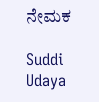ನೇಮಕ

Suddi Udaya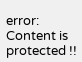error: Content is protected !!